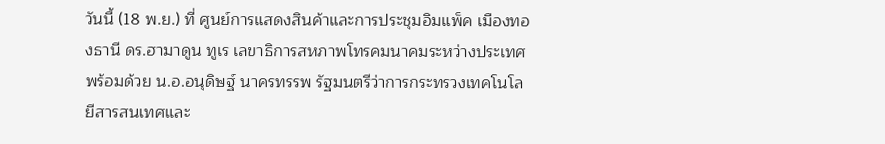วันนี้ (18 พ.ย.) ที่ ศูนย์การแสดงสินค้าและการประชุมอิมแพ็ค เมืองทองธานี ดร.ฮามาดูน ทูเร เลขาธิการสหภาพโทรคมนาคมระหว่างประเทศ พร้อมด้วย น.อ.อนุดิษฐ์ นาครทรรพ รัฐมนตรีว่าการกระทรวงเทคโนโลยีสารสนเทศและ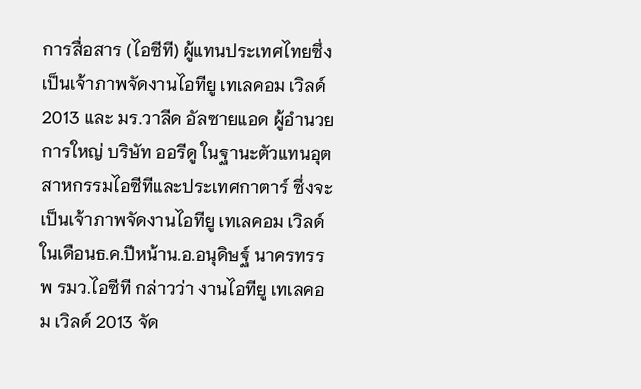การสื่อสาร (ไอซีที) ผู้แทนประเทศไทยซึ่งเป็นเจ้าภาพจัดงานไอทียู เทเลคอม เวิลด์ 2013 และ มร.วาลีด อัลซายแอด ผู้อำนวยการใหญ่ บริษัท ออรีดู ในฐานะตัวแทนอุตสาหกรรมไอซีทีและประเทศกาตาร์ ซึ่งจะเป็นเจ้าภาพจัดงานไอทียู เทเลคอม เวิลด์ ในเดือนธ.ค.ปีหน้าน.อ.อนุดิษฐ์ นาครทรรพ รมว.ไอซีที กล่าวว่า งานไอทียู เทเลคอม เวิลด์ 2013 จัด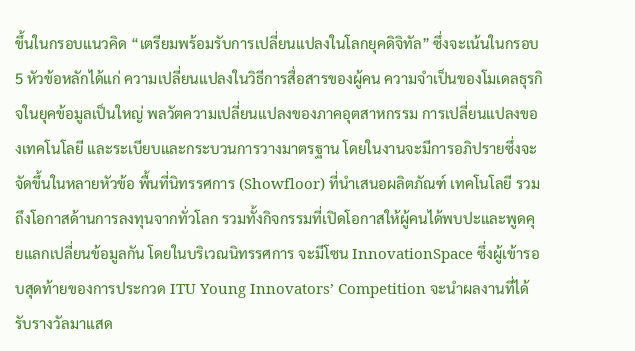ขึ้นในกรอบแนวคิด “เตรียมพร้อมรับการเปลี่ยนแปลงในโลกยุคดิจิทัล” ซึ่งจะเน้นในกรอบ 5 หัวข้อหลักได้แก่ ความเปลี่ยนแปลงในวิธีการสื่อสารของผู้คน ความจำเป็นของโมเดลธุรกิจในยุคข้อมูลเป็นใหญ่ พลวัตความเปลี่ยนแปลงของภาคอุตสาหกรรม การเปลี่ยนแปลงของเทคโนโลยี และระเบียบและกระบวนการวางมาตรฐาน โดยในงานจะมีการอภิปรายซึ่งจะจัดขึ้นในหลายหัวข้อ พื้นที่นิทรรศการ (Showfloor) ที่นำเสนอผลิตภัณฑ์ เทคโนโลยี รวมถึงโอกาสด้านการลงทุนจากทั่วโลก รวมทั้งกิจกรรมที่เปิดโอกาสให้ผู้คนได้พบปะและพูดคุยแลกเปลี่ยนข้อมูลกัน โดยในบริเวณนิทรรศการ จะมีโซน InnovationSpace ซึ่งผู้เข้ารอบสุดท้ายของการประกวด ITU Young Innovators’ Competition จะนำผลงานที่ได้รับรางวัลมาแสด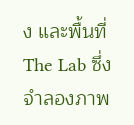ง และพื้นที่ The Lab ซึ่งจำลองภาพ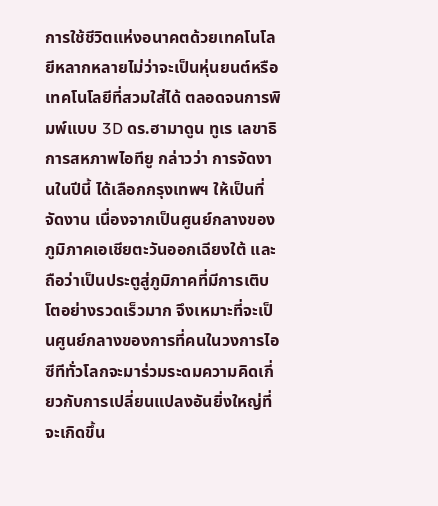การใช้ชีวิตแห่งอนาคตด้วยเทคโนโลยีหลากหลายไม่ว่าจะเป็นหุ่นยนต์หรือเทคโนโลยีที่สวมใส่ได้ ตลอดจนการพิมพ์แบบ 3D ดร.ฮามาดูน ทูเร เลขาธิการสหภาพไอทียู กล่าวว่า การจัดงานในปีนี้ ได้เลือกกรุงเทพฯ ให้เป็นที่จัดงาน เนื่องจากเป็นศูนย์กลางของภูมิภาคเอเชียตะวันออกเฉียงใต้ และถือว่าเป็นประตูสู่ภูมิภาคที่มีการเติบโตอย่างรวดเร็วมาก จึงเหมาะที่จะเป็นศูนย์กลางของการที่คนในวงการไอซีทีทั่วโลกจะมาร่วมระดมความคิดเกี่ยวกับการเปลี่ยนแปลงอันยิ่งใหญ่ที่จะเกิดขึ้น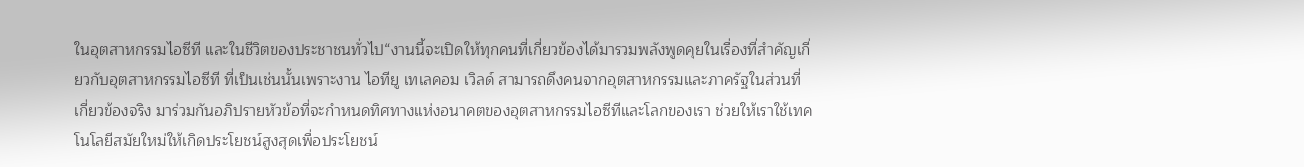ในอุตสาหกรรมไอซีที และในชีวิตของประชาชนทั่วไป“งานนี้จะเปิดให้ทุกคนที่เกี่ยวข้องได้มารวมพลังพูดคุยในเรื่องที่สำคัญเกี่ยวกับอุตสาหกรรมไอซีที ที่เป็นเช่นนั้นเพราะงาน ไอทียู เทเลคอม เวิลด์ สามารถดึงคนจากอุตสาหกรรมและภาครัฐในส่วนที่เกี่ยวข้องจริง มาร่วมกันอภิปรายหัวข้อที่จะกำหนดทิศทางแห่งอนาคตของอุตสาหกรรมไอซีทีและโลกของเรา ช่วยให้เราใช้เทคโนโลยีสมัยใหม่ให้เกิดประโยชน์สูงสุดเพื่อประโยชน์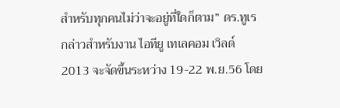สำหรับทุกคนไม่ว่าจะอยู่ที่ใดก็ตาม” ดร.ทูเร กล่าวสำหรับงาน ไอทียู เทเลคอม เวิลด์ 2013 จะจัดขึ้นระหว่าง 19-22 พ.ย.56 โดย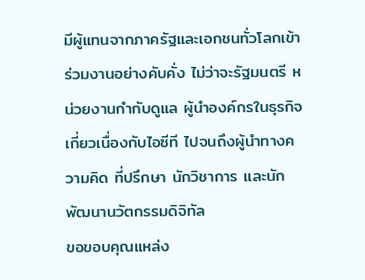มีผู้แทนจากภาครัฐและเอกชนทั่วโลกเข้าร่วมงานอย่างคับคั่ง ไม่ว่าจะรัฐมนตรี หน่วยงานกำกับดูแล ผู้นำองค์กรในธุรกิจเกี่ยวเนื่องกับไอซีที ไปจนถึงผู้นำทางความคิด ที่ปรึกษา นักวิชาการ และนักพัฒนานวัตกรรมดิจิทัล
ขอขอบคุณแหล่ง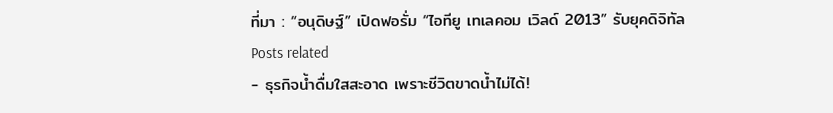ที่มา : “อนุดิษฐ์” เปิดฟอรั่ม “ไอทียู เทเลคอม เวิลด์ 2013” รับยุคดิจิทัล
Posts related
- ธุรกิจน้ำดื่มใสสะอาด เพราะชีวิตขาดน้ำไม่ได้!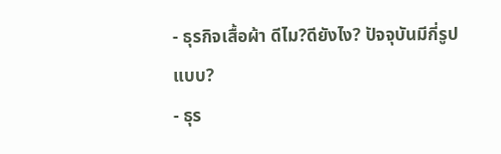- ธุรกิจเสื้อผ้า ดีไม?ดียังไง? ปัจจุบันมีกี่รูปแบบ?
- ธุร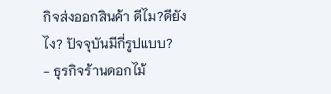กิจส่งออกสินค้า ดีไม?ดียังไง? ปัจจุบันมีกี่รูปแบบ?
- ธุรกิจร้านดอกไม้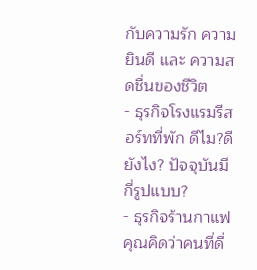กับความรัก ความยินดี และ ความสดชื่นของชีวิต
- ธุรกิจโรงแรมรีสอร์ทที่พัก ดีไม?ดียังไง? ปัจจุบันมีกี่รูปแบบ?
- ธุรกิจร้านกาแฟ คุณคิดว่าคนที่ดื่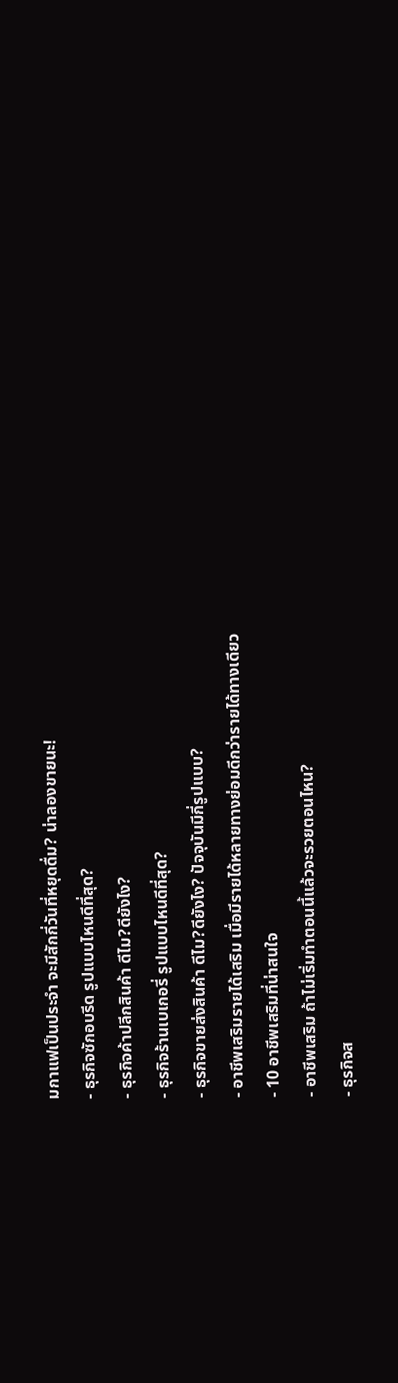มกาแฟเป็นประจำ จะมีสักกี่วันที่หยุดดื่ม? น่าลองขายนะ!
- ธุรกิจซักอบรีด รูปแบบไหนดีที่สุด?
- ธุรกิจค้าปลีกสินค้า ดีไม?ดียังไง?
- ธุรกิจร้านเบเกอรี่ รูปแบบไหนดีที่สุด?
- ธุรกิจขายส่งสินค้า ดีไม?ดียังไง? ปัจจุบันมีกี่รูปแบบ?
- อาชีพเสริมรายได้เสริม เมื่อมีรายได้หลายทางย่อมดีกว่ารายได้ทางเดียว
- 10 อาชีพเสริมที่น่าสนใจ
- อาชีพเสริม ถ้าไม่เริ่มทำตอนนี้แล้วจะรวยตอนไหน?
- ธุรกิจส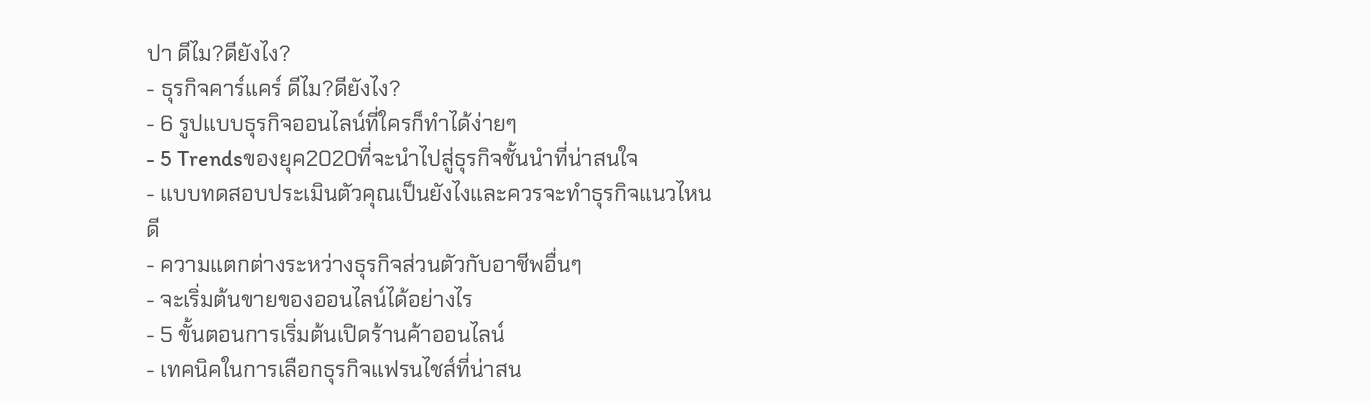ปา ดีไม?ดียังไง?
- ธุรกิจคาร์แคร์ ดีไม?ดียังไง?
- 6 รูปแบบธุรกิจออนไลน์ที่ใครก็ทำได้ง่ายๆ
- 5 Trendsของยุค2020ที่จะนำไปสู่ธุรกิจชั้นนำที่น่าสนใจ
- แบบทดสอบประเมินตัวคุณเป็นยังไงและควรจะทำธุรกิจแนวไหนดี
- ความแตกต่างระหว่างธุรกิจส่วนตัวกับอาชีพอื่นๆ
- จะเริ่มต้นขายของออนไลน์ได้อย่างไร
- 5 ขั้นตอนการเริ่มต้นเปิดร้านค้าออนไลน์
- เทคนิคในการเลือกธุรกิจแฟรนไชส์ที่น่าสน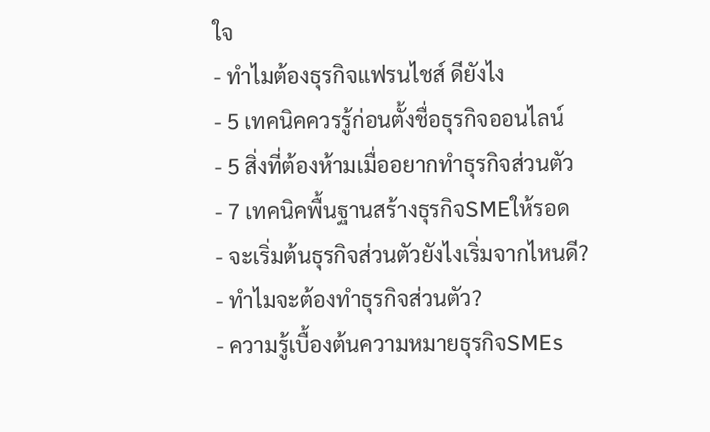ใจ
- ทำไมต้องธุรกิจแฟรนไชส์ ดียังไง
- 5 เทคนิคควรรู้ก่อนตั้งชื่อธุรกิจออนไลน์
- 5 สิ่งที่ต้องห้ามเมื่ออยากทำธุรกิจส่วนตัว
- 7 เทคนิคพื้นฐานสร้างธุรกิจSMEให้รอด
- จะเริ่มต้นธุรกิจส่วนตัวยังไงเริ่มจากไหนดี?
- ทำไมจะต้องทำธุรกิจส่วนตัว?
- ความรู้เบื้องต้นความหมายธุรกิจSMEs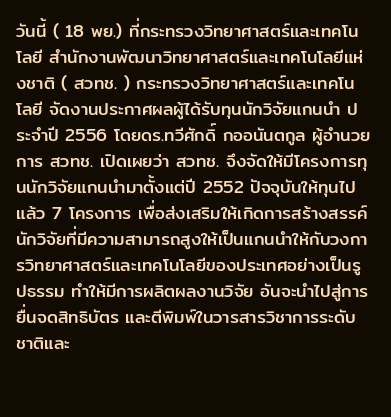วันนี้ ( 18 พย.) ที่กระทรวงวิทยาศาสตร์และเทคโนโลยี สำนักงานพัฒนาวิทยาศาสตร์และเทคโนโลยีแห่งชาติ ( สวทช. ) กระทรวงวิทยาศาสตร์และเทคโนโลยี จัดงานประกาศผลผู้ได้รับทุนนักวิจัยแกนนำ ประจำปี 2556 โดยดร.ทวีศักดิ์ กออนันตกูล ผู้อำนวยการ สวทช. เปิดเผยว่า สวทช. จึงจัดให้มีโครงการทุนนักวิจัยแกนนำมาตั้งแต่ปี 2552 ปัจจุบันให้ทุนไปแล้ว 7 โครงการ เพื่อส่งเสริมให้เกิดการสร้างสรรค์ นักวิจัยที่มีความสามารถสูงให้เป็นแกนนำให้กับวงการวิทยาศาสตร์และเทคโนโลยีของประเทศอย่างเป็นรูปธรรม ทำให้มีการผลิตผลงานวิจัย อันจะนำไปสู่การยื่นจดสิทธิบัตร และตีพิมพ์ในวารสารวิชาการระดับชาติและ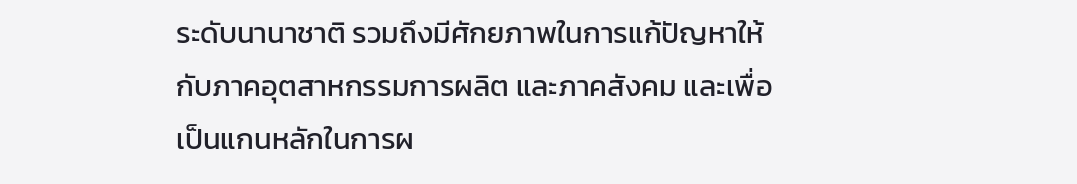ระดับนานาชาติ รวมถึงมีศักยภาพในการแก้ปัญหาให้กับภาคอุตสาหกรรมการผลิต และภาคสังคม และเพื่อเป็นแกนหลักในการผ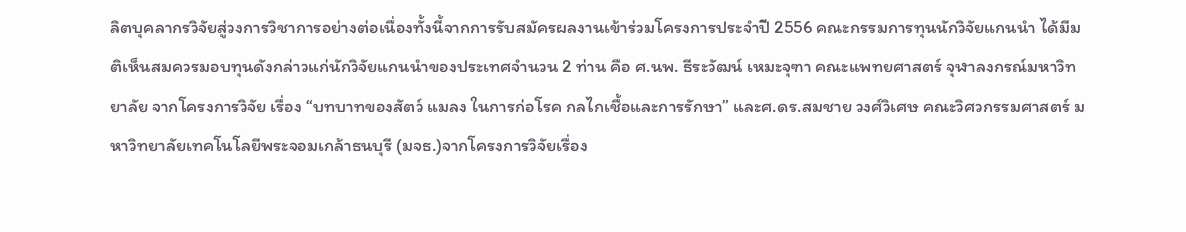ลิตบุคลากรวิจัยสู่วงการวิชาการอย่างต่อเนื่องทั้งนี้จากการรับสมัครผลงานเข้าร่วมโครงการประจำปี 2556 คณะกรรมการทุนนักวิจัยแกนนำ ได้มีมติเห็นสมควรมอบทุนดังกล่าวแก่นักวิจัยแกนนำของประเทศจำนวน 2 ท่าน คือ ศ.นพ. ธีระวัฒน์ เหมะจุฑา คณะแพทยศาสตร์ จุฬาลงกรณ์มหาวิทยาลัย จากโครงการวิจัย เรื่อง “บทบาทของสัตว์ แมลง ในการก่อโรค กลไกเชื้อและการรักษา” และศ.ดร.สมชาย วงศ์วิเศษ คณะวิศวกรรมศาสตร์ มหาวิทยาลัยเทคโนโลยีพระจอมเกล้าธนบุรี (มจธ.)จากโครงการวิจัยเรื่อง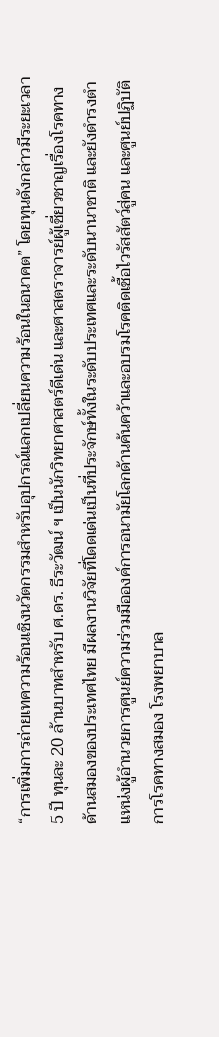“การเพิ่มการถ่ายเทความร้อนเชิงนวัตกรรมสำหรับอุปกรณ์แลกเปลี่ยนความร้อนในอนาคต” โดยทุนดังกล่าวมีระยะเวลา 5 ปี ทุนละ 20 ล้านบาทสำหรับ ศ.ดร. ธีระวัฒน์ ฯ เป็นนักวิทยาศาสตร์ดีเด่น และศาสตราจารย์ผู้เชี่ยวชาญเรื่องโรคทางด้านสมองของประเทศไทย มีผลงานวิจัยที่โดดเด่นเป็นที่ประจักษ์ทั้งในระดับประเทศและระดับนานาชาติ และยังดำรงตำแหน่งผู้อำนวยการศูนย์ความร่วมมือองค์การอนามัยโลกด้านค้นคว้าและอบรมโรคติดเชื้อไวรัสสัตว์สู่คน และศูนย์ปฏิบัติการโรคทางสมอง โรงพยาบาล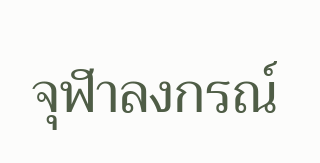จุฬาลงกรณ์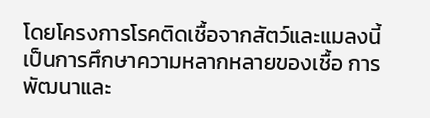โดยโครงการโรคติดเชื้อจากสัตว์และแมลงนี้ เป็นการศึกษาความหลากหลายของเชื้อ การพัฒนาและ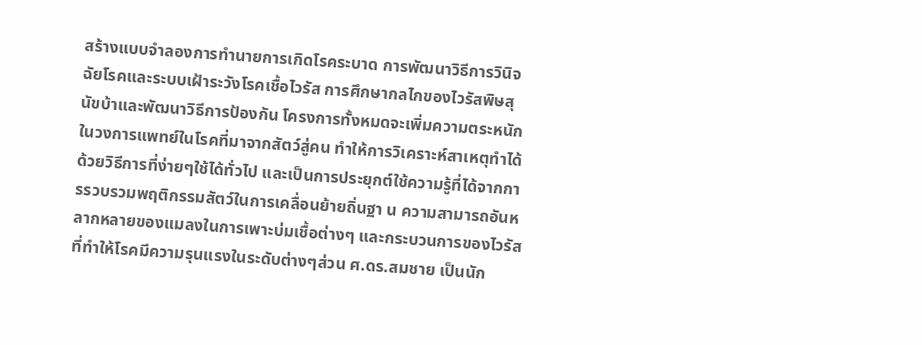สร้างแบบจำลองการทำนายการเกิดโรคระบาด การพัฒนาวิธีการวินิจฉัยโรคและระบบเฝ้าระวังโรคเชื้อไวรัส การศึกษากลไกของไวรัสพิษสุนัขบ้าและพัฒนาวิธีการป้องกัน โครงการทั้งหมดจะเพิ่มความตระหนักในวงการแพทย์ในโรคที่มาจากสัตว์สู่คน ทำให้การวิเคราะห์สาเหตุทำได้ด้วยวิธีการที่ง่ายๆใช้ได้ทั่วไป และเป็นการประยุกต์ใช้ความรู้ที่ได้จากการรวบรวมพฤติกรรมสัตว์ในการเคลื่อนย้ายถิ่นฐา น ความสามารถอันหลากหลายของแมลงในการเพาะบ่มเชื้อต่างๆ และกระบวนการของไวรัสที่ทำให้โรคมีความรุนแรงในระดับต่างๆส่วน ศ.ดร.สมชาย เป็นนัก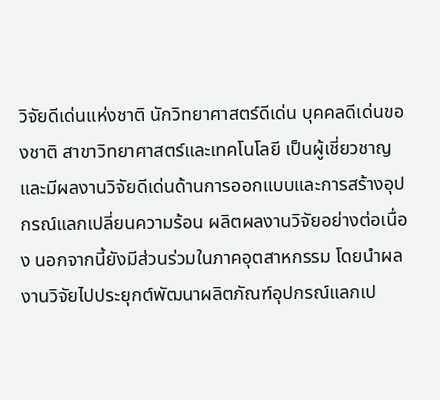วิจัยดีเด่นแห่งชาติ นักวิทยาศาสตร์ดีเด่น บุคคลดีเด่นของชาติ สาขาวิทยาศาสตร์และเทคโนโลยี เป็นผู้เชี่ยวชาญและมีผลงานวิจัยดีเด่นด้านการออกแบบและการสร้างอุปกรณ์แลกเปลี่ยนความร้อน ผลิตผลงานวิจัยอย่างต่อเนื่อง นอกจากนี้ยังมีส่วนร่วมในภาคอุตสาหกรรม โดยนำผลงานวิจัยไปประยุกต์พัฒนาผลิตภัณฑ์อุปกรณ์แลกเป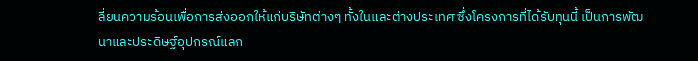ลี่ยนความร้อนเพื่อการส่งออกให้แก่บริษัทต่างๆ ทั้งในและต่างประเทศ ซึ่งโครงการที่ได้รับทุนนี้ เป็นการพัฒนาและประดิษฐ์อุปกรณ์แลก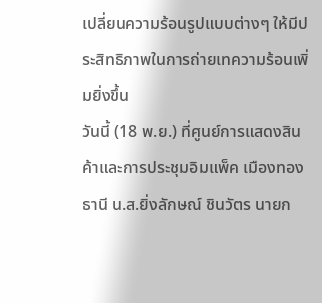เปลี่ยนความร้อนรูปแบบต่างๆ ให้มีประสิทธิภาพในการถ่ายเทความร้อนเพิ่มยิ่งขึ้น
วันนี้ (18 พ.ย.) ที่ศูนย์การแสดงสินค้าและการประชุมอิมแพ็ค เมืองทองธานี น.ส.ยิ่งลักษณ์ ชินวัตร นายก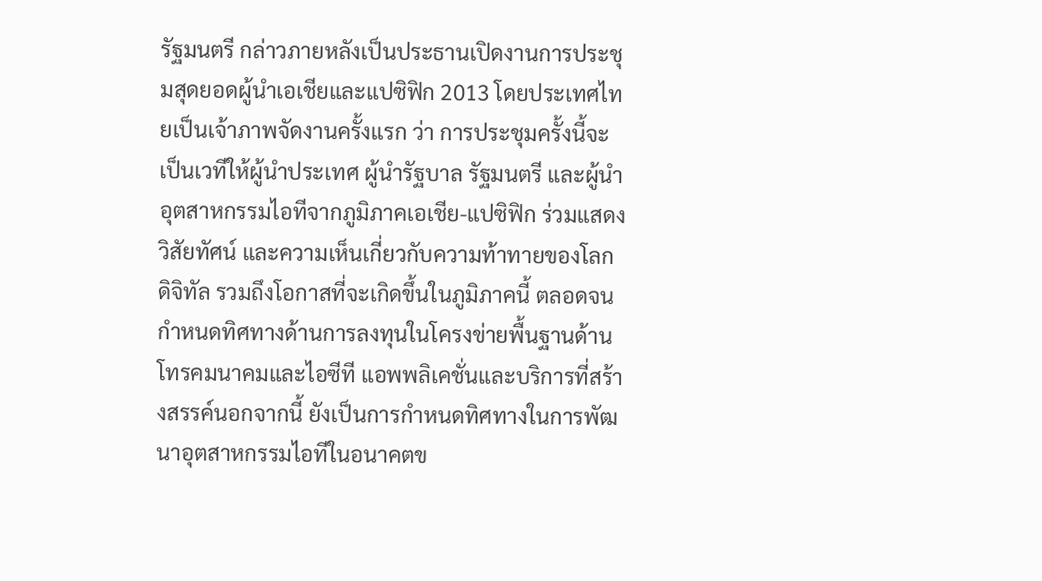รัฐมนตรี กล่าวภายหลังเป็นประธานเปิดงานการประชุมสุดยอดผู้นำเอเชียและแปซิฟิก 2013 โดยประเทศไทยเป็นเจ้าภาพจัดงานครั้งแรก ว่า การประชุมครั้งนี้จะเป็นเวทีให้ผู้นำประเทศ ผู้นำรัฐบาล รัฐมนตรี และผู้นำอุตสาหกรรมไอทีจากภูมิภาคเอเชีย-แปซิฟิก ร่วมแสดงวิสัยทัศน์ และความเห็นเกี่ยวกับความท้าทายของโลกดิจิทัล รวมถึงโอกาสที่จะเกิดขึ้นในภูมิภาคนี้ ตลอดจนกำหนดทิศทางด้านการลงทุนในโครงข่ายพื้นฐานด้านโทรคมนาคมและไอซีที แอพพลิเคชั่นและบริการที่สร้างสรรค์นอกจากนี้ ยังเป็นการกำหนดทิศทางในการพัฒนาอุตสาหกรรมไอทีในอนาคตข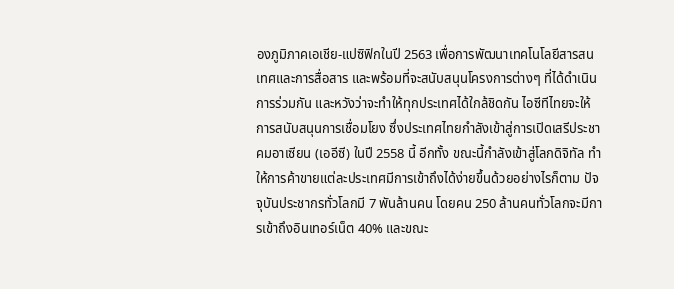องภูมิภาคเอเชีย-แปซิฟิกในปี 2563 เพื่อการพัฒนาเทคโนโลยีสารสนเทศและการสื่อสาร และพร้อมที่จะสนับสนุนโครงการต่างๆ ที่ได้ดำเนินการร่วมกัน และหวังว่าจะทำให้ทุกประเทศได้ใกล้ชิดกัน ไอซีทีไทยจะให้การสนับสนุนการเชื่อมโยง ซึ่งประเทศไทยกำลังเข้าสู่การเปิดเสรีประชาคมอาเซียน (เออีซี) ในปี 2558 นี้ อีกทั้ง ขณะนี้กำลังเข้าสู่โลกดิจิทัล ทำให้การค้าขายแต่ละประเทศมีการเข้าถึงได้ง่ายขึ้นด้วยอย่างไรก็ตาม ปัจจุบันประชากรทั่วโลกมี 7 พันล้านคน โดยคน 250 ล้านคนทั่วโลกจะมีการเข้าถึงอินเทอร์เน็ต 40% และขณะ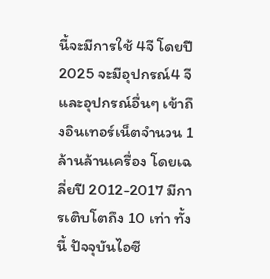นี้จะมีการใช้ 4จี โดยปี 2025 จะมีอุปกรณ์4 จี และอุปกรณ์อื่นๆ เข้าถึงอินเทอร์เน็ตจำนวน 1 ล้านล้านเครื่อง โดยเฉลี่ยปี 2012-2017 มีการเติบโตถึง 10 เท่า ทั้งนี้ ปัจจุบันไอซี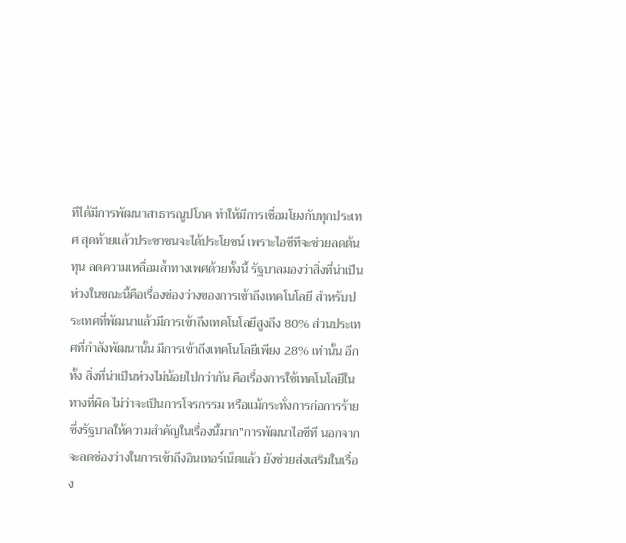ทีได้มีการพัฒนาสาธารณูปโภค ทำให้มีการเชื่อมโยงกับทุกประเทศ สุดท้ายแล้วประชาชนจะได้ประโยชน์ เพราะไอซีทีจะช่วยลดต้นทุน ลดความเหลื่อมล้ำทางเพศด้วยทั้งนี้ รัฐบาลมองว่าสิ่งที่น่าเป็นห่วงในขณะนี้คือเรื่องช่องว่างของการเข้าถึงเทคโนโลยี สำหรับประเทศที่พัฒนาแล้วมีการเข้าถึงเทคโนโลยีสูงถึง 80% ส่วนประเทศที่กำลังพัฒนานั้น มีการเข้าถึงเทคโนโลยีเพียง 28% เท่านั้น อีกทั้ง สิ่งที่น่าเป็นห่วงไม่น้อยไปกว่ากัน คือเรื่องการใช้เทคโนโลยีในทางที่ผิด ไม่ว่าจะเป็นการโจรกรรม หรือแม้กระทั่งการก่อการร้าย ซึ่งรัฐบาลให้ความสำคัญในเรื่องนี้มาก”การพัฒนาไอซีที นอกจากจะลดช่องว่างในการเข้าถึงอินเทอร์เน็ตแล้ว ยังช่วยส่งเสริมในเรื่อง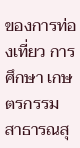ของการท่องเที่ยว การศึกษา เกษตรกรรม สาธารณสุ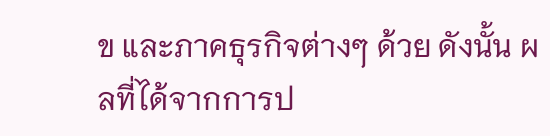ข และภาคธุรกิจต่างๆ ด้วย ดังนั้น ผลที่ได้จากการป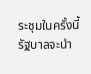ระชุมในครั้งนี้ รัฐบาลจะนำ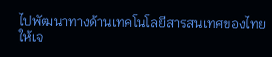ไปพัฒนาทางด้านเทคโนโลยีสารสนเทศของไทยให้เจ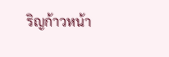ริญก้าวหน้า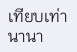เทียบเท่านานา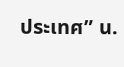ประเทศ” น.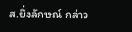ส.ยิ่งลักษณ์ กล่าว